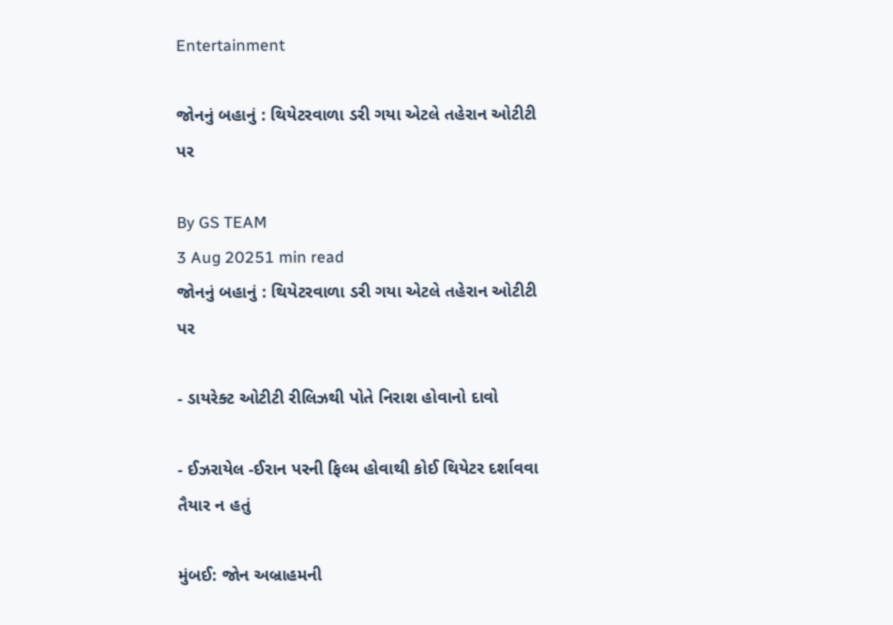Entertainment

જોનનું બહાનું : થિયેટરવાળા ડરી ગયા એટલે તહેરાન ઓટીટી પર

By GS TEAM
3 Aug 20251 min read
જોનનું બહાનું : થિયેટરવાળા ડરી ગયા એટલે તહેરાન ઓટીટી પર

- ડાયરેક્ટ ઓટીટી રીલિઝથી પોતે નિરાશ હોવાનો દાવો

- ઈઝરાયેલ -ઈરાન પરની ફિલ્મ હોવાથી કોઈ થિયેટર દર્શાવવા તૈયાર ન હતું

મુંબઈ: જોન અબ્રાહમની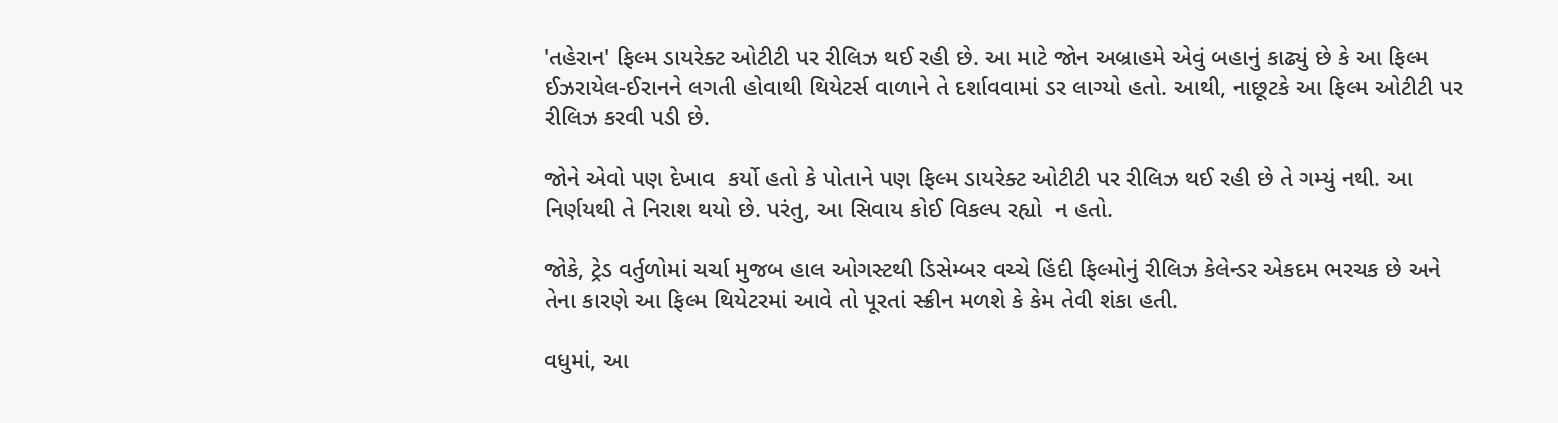'તહેરાન' ફિલ્મ ડાયરેક્ટ ઓટીટી પર રીલિઝ થઈ રહી છે. આ માટે જોન અબ્રાહમે એવું બહાનું કાઢ્યું છે કે આ ફિલ્મ ઈઝરાયેલ-ઈરાનને લગતી હોવાથી થિયેટર્સ વાળાને તે દર્શાવવામાં ડર લાગ્યો હતો. આથી, નાછૂટકે આ ફિલ્મ ઓટીટી પર રીલિઝ કરવી પડી છે.

જોને એવો પણ દેખાવ  કર્યો હતો કે પોતાને પણ ફિલ્મ ડાયરેક્ટ ઓટીટી પર રીલિઝ થઈ રહી છે તે ગમ્યું નથી. આ નિર્ણયથી તે નિરાશ થયો છે. પરંતુ, આ સિવાય કોઈ વિકલ્પ રહ્યો  ન હતો.

જોકે, ટ્રેડ વર્તુળોમાં ચર્ચા મુજબ હાલ ઓગસ્ટથી ડિસેમ્બર વચ્ચે હિંદી ફિલ્મોનું રીલિઝ કેલેન્ડર એકદમ ભરચક છે અને તેના કારણે આ ફિલ્મ થિયેટરમાં આવે તો પૂરતાં સ્ક્રીન મળશે કે કેમ તેવી શંકા હતી.

વધુમાં, આ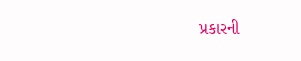પ્રકારની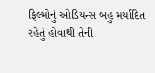ફિલ્મોનું ઓડિયન્સ બહુ મર્યાદિત રહેતું હોવાથી તેની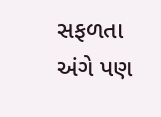સફળતા અંગે પણ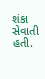શંકા સેવાતી હતી.